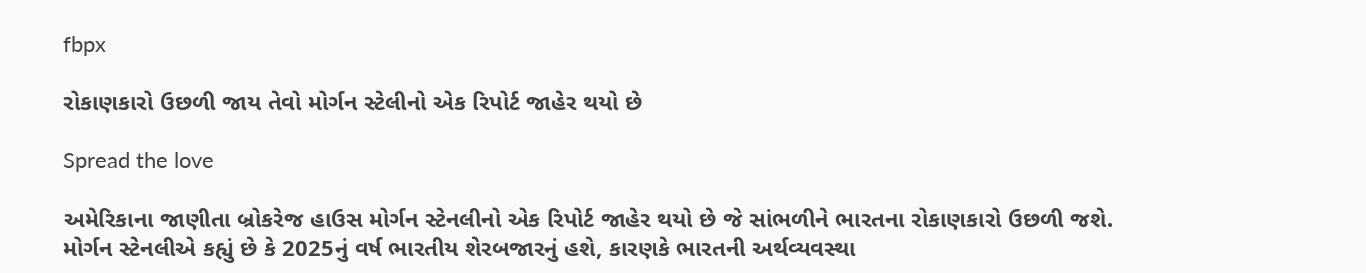fbpx

રોકાણકારો ઉછળી જાય તેવો મોર્ગન સ્ટેલીનો એક રિપોર્ટ જાહેર થયો છે

Spread the love

અમેરિકાના જાણીતા બ્રોકરેજ હાઉસ મોર્ગન સ્ટેનલીનો એક રિપોર્ટ જાહેર થયો છે જે સાંભળીને ભારતના રોકાણકારો ઉછળી જશે. મોર્ગન સ્ટેનલીએ કહ્યું છે કે 2025નું વર્ષ ભારતીય શેરબજારનું હશે, કારણકે ભારતની અર્થવ્યવસ્થા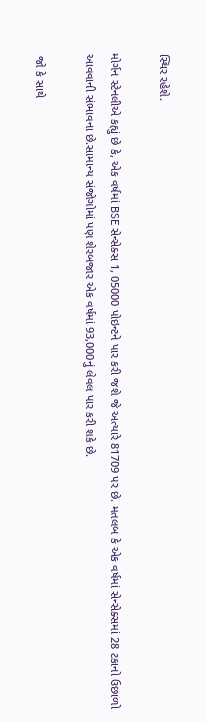સ્થિર રહેશે.

મોર્ગન સ્ટેનલીએ કહ્યું છે કે, એક વર્ષમાં BSE સેન્સેક્સ 1, 05000 પોઇન્ટને પાર કરી જશે જે અત્યારે 81709 પર છે. મતલબ કે એક વર્ષમાં સેન્સેક્સમાં 28 ટકાનો ઉછાળો આવવાની સંભાવના છે.સામાન્ય સંજોગોમાં પણ શેરબજાર એક વર્ષમાં 93,000નું લેવલ પાર કરી શકે છે.

 જો કે સાથે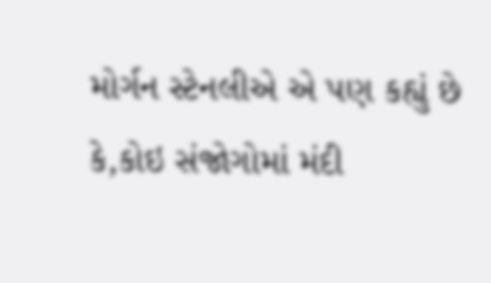મોર્ગન સ્ટેનલીએ એ પણ કહ્યું છે કે,કોઇ સંજોગોમાં મંદી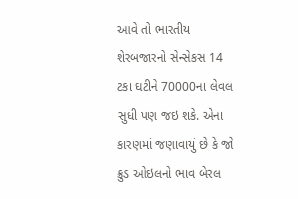આવે તો ભારતીય શેરબજારનો સેન્સેકસ 14 ટકા ઘટીને 70000ના લેવલ સુધી પણ જઇ શકે. એના કારણમાં જણાવાયું છે કે જો ક્રુડ ઓઇલનો ભાવ બેરલ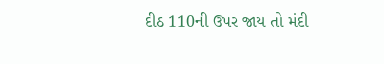દીઠ 110ની ઉપર જાય તો મંદી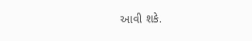આવી શકે.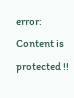error: Content is protected !!